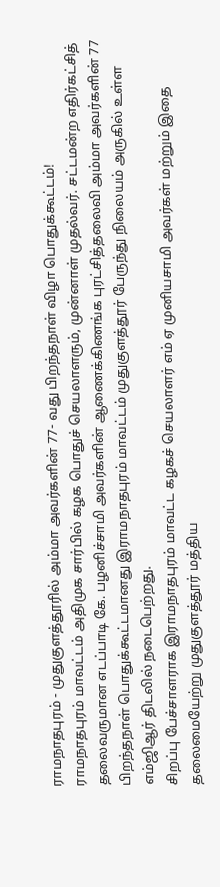ராமநாதபுரம் - முதுகுளத்தூரில் அம்மா அவர்களின் 77- வது பிறந்தநாள் விழா பொதுக்கூட்டம்!
ராமநாதபுரம் மாவட்டம் அதிமுக சார்பில் கழக பொதுச் செயலாளரும், முன்னாள் முதல்வர். சட்டமன்ற எதிர்கட்சித் தலைவருமான எடப்பாடி கே. பழனிச்சாமி அவர்களின் ஆணைக்கிணங்க புரட்சித்தலைவி அம்மா அவர்களின் 77 பிறந்தநாள் பொதுக்கூட்டமானது இராமநாதபுரம் மாவட்டம் முதுகுளத்தூர் பேருந்து நிலையம் அருகில் உள்ள எம்ஜிஆர் திடலில் நடைபெற்றது.
சிறப்பு பேச்சாளராக இராமநாதபுரம் மாவட்ட கழகச் செயலாளர் எம் ஏ முனியசாமி அவர்கள் மற்றும் இதை தலைமையேற்று முதுகுளத்தூர் மத்திய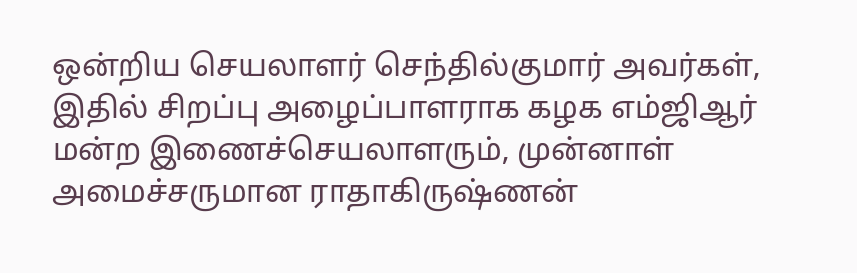ஒன்றிய செயலாளர் செந்தில்குமார் அவர்கள், இதில் சிறப்பு அழைப்பாளராக கழக எம்ஜிஆர் மன்ற இணைச்செயலாளரும், முன்னாள் அமைச்சருமான ராதாகிருஷ்ணன்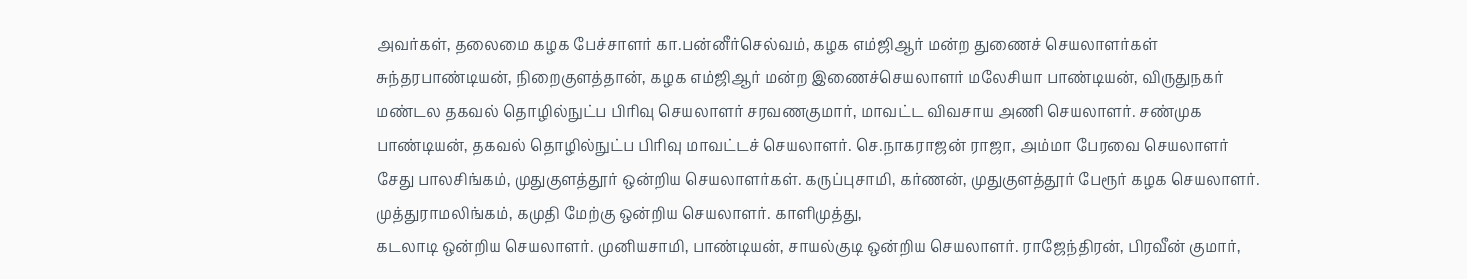அவர்கள், தலைமை கழக பேச்சாளர் கா.பன்னீர்செல்வம், கழக எம்ஜிஆர் மன்ற துணைச் செயலாளர்கள் சுந்தரபாண்டியன், நிறைகுளத்தான், கழக எம்ஜிஆர் மன்ற இணைச்செயலாளர் மலேசியா பாண்டியன், விருதுநகர் மண்டல தகவல் தொழில்நுட்ப பிரிவு செயலாளர் சரவணகுமார், மாவட்ட விவசாய அணி செயலாளர். சண்முக பாண்டியன், தகவல் தொழில்நுட்ப பிரிவு மாவட்டச் செயலாளர். செ.நாகராஜன் ராஜா, அம்மா பேரவை செயலாளர் சேது பாலசிங்கம், முதுகுளத்தூர் ஒன்றிய செயலாளர்கள். கருப்புசாமி, கர்ணன், முதுகுளத்தூர் பேரூர் கழக செயலாளர். முத்துராமலிங்கம், கமுதி மேற்கு ஒன்றிய செயலாளர். காளிமுத்து,
கடலாடி ஒன்றிய செயலாளர். முனியசாமி, பாண்டியன், சாயல்குடி ஒன்றிய செயலாளர். ராஜேந்திரன், பிரவீன் குமார்,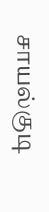சாயல்குடி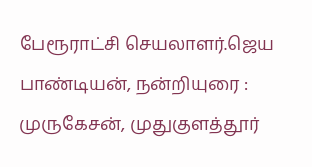பேரூராட்சி செயலாளர்.ஜெய பாண்டியன், நன்றியுரை : முருகேசன், முதுகுளத்தூர்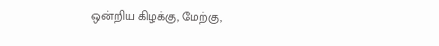ஒன்றிய கிழக்கு, மேற்கு,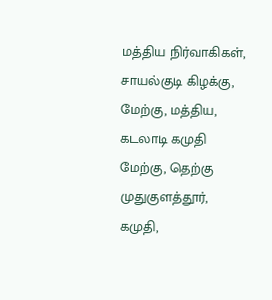மத்திய நிர்வாகிகள், சாயல்குடி கிழக்கு, மேற்கு, மத்திய, கடலாடி கமுதி மேற்கு, தெற்கு முதுகுளத்தூர், கமுதி,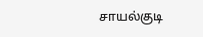சாயல்குடி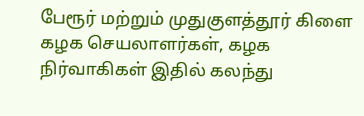பேரூர் மற்றும் முதுகுளத்தூர் கிளை கழக செயலாளர்கள், கழக நிர்வாகிகள் இதில் கலந்து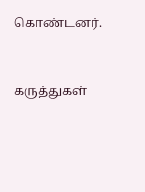கொண்டனர்.



கருத்துகள்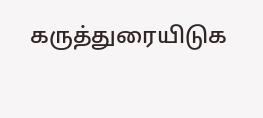கருத்துரையிடுக